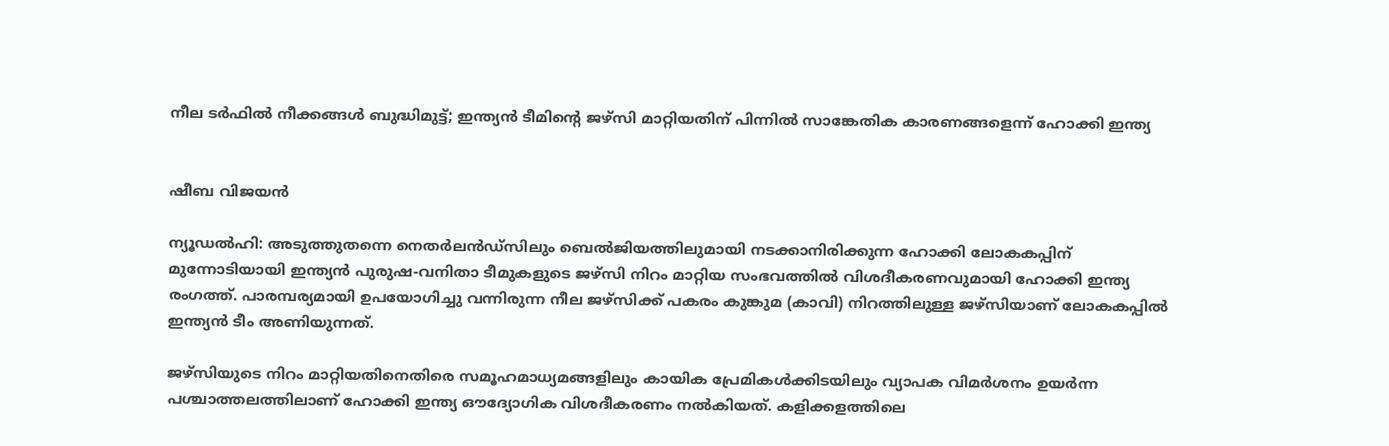നീല ടർഫിൽ നീക്കങ്ങൾ ബുദ്ധിമുട്ട്; ഇന്ത്യൻ ടീമിന്റെ ജഴ്‌സി മാറ്റിയതിന് പിന്നിൽ സാങ്കേതിക കാരണങ്ങളെന്ന് ഹോക്കി ഇന്ത്യ


ഷീബ വിജയൻ

ന്യൂഡല്‍ഹി: അടുത്തുതന്നെ നെതര്‍ലൻഡ്സിലും ബെല്‍ജിയത്തിലുമായി നടക്കാനിരിക്കുന്ന ഹോക്കി ലോകകപ്പിന് മുന്നോടിയായി ഇന്ത്യന്‍ പുരുഷ-വനിതാ ടീമുകളുടെ ജഴ്‌സി നിറം മാറ്റിയ സംഭവത്തില്‍ വിശദീകരണവുമായി ഹോക്കി ഇന്ത്യ രംഗത്ത്. പാരമ്പര്യമായി ഉപയോഗിച്ചു വന്നിരുന്ന നീല ജഴ്‌സിക്ക് പകരം കുങ്കുമ (കാവി) നിറത്തിലുള്ള ജഴ്‌സിയാണ് ലോകകപ്പില്‍ ഇന്ത്യന്‍ ടീം അണിയുന്നത്.

ജഴ്‌സിയുടെ നിറം മാറ്റിയതിനെതിരെ സമൂഹമാധ്യമങ്ങളിലും കായിക പ്രേമികള്‍ക്കിടയിലും വ്യാപക വിമര്‍ശനം ഉയര്‍ന്ന പശ്ചാത്തലത്തിലാണ് ഹോക്കി ഇന്ത്യ ഔദ്യോഗിക വിശദീകരണം നല്‍കിയത്. കളിക്കളത്തിലെ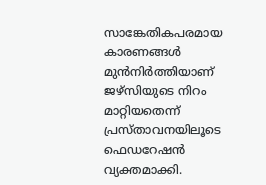സാങ്കേതികപരമായ കാരണങ്ങള്‍ മുന്‍നിർത്തിയാണ് ജഴ്‌സിയുടെ നിറം മാറ്റിയതെന്ന് പ്രസ്താവനയിലൂടെ ഫെഡറേഷൻ വ്യക്തമാക്കി.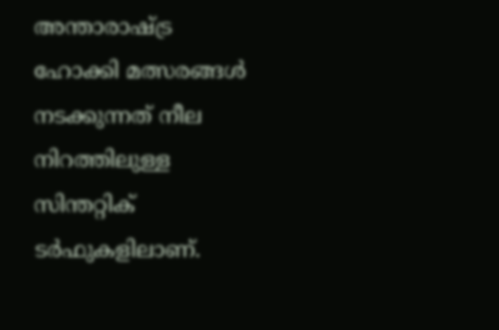അന്താരാഷ്ട്ര ഹോക്കി മത്സരങ്ങള്‍ നടക്കുന്നത് നീല നിറത്തിലുള്ള സിന്തറ്റിക് ടര്‍ഫുകളിലാണ്.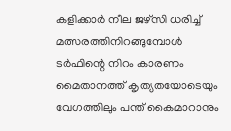കളിക്കാര്‍ നീല ജഴ്‌സി ധരിച്ച് മത്സരത്തിനിറങ്ങുമ്പോള്‍ ടര്‍ഫിന്റെ നിറം കാരണം മൈതാനത്ത് കൃത്യതയോടെയും വേഗത്തിലും പന്ത് കൈമാറാനും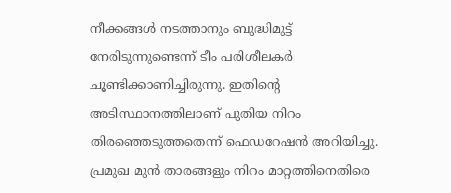നീക്കങ്ങൾ നടത്താനും ബുദ്ധിമുട്ട് നേരിടുന്നുണ്ടെന്ന് ടീം പരിശീലകര്‍ ചൂണ്ടിക്കാണിച്ചിരുന്നു. ഇതിന്റെ അടിസ്ഥാനത്തിലാണ് പുതിയ നിറം തിരഞ്ഞെടുത്തതെന്ന് ഫെഡറേഷൻ അറിയിച്ചു. പ്രമുഖ മുൻ താരങ്ങളും നിറം മാറ്റത്തിനെതിരെ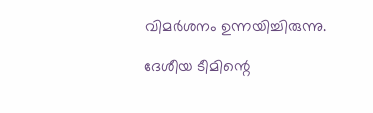വിമർശനം ഉന്നയിച്ചിരുന്നു.

ദേശീയ ടീമിന്റെ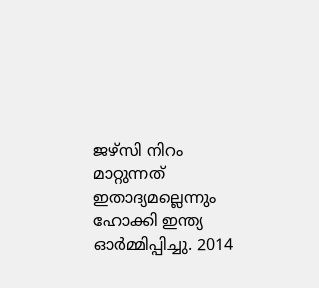ജഴ്‌സി നിറം മാറ്റുന്നത് ഇതാദ്യമല്ലെന്നും ഹോക്കി ഇന്ത്യ ഓര്‍മ്മിപ്പിച്ചു. 2014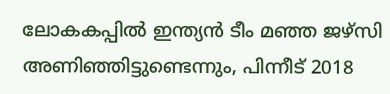ലോകകപ്പില്‍ ഇന്ത്യന്‍ ടീം മഞ്ഞ ജഴ്‌സി അണിഞ്ഞിട്ടുണ്ടെന്നും, പിന്നീട് 2018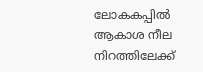ലോകകപ്പിൽ ആകാശ നീല നിറത്തിലേക്ക്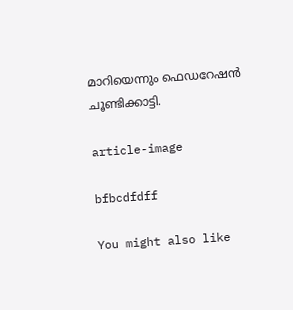മാറിയെന്നും ഫെഡറേഷന്‍ ചൂണ്ടിക്കാട്ടി.

article-image

bfbcdfdff

You might also like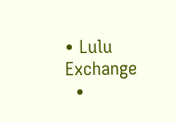• Lulu Exchange
  •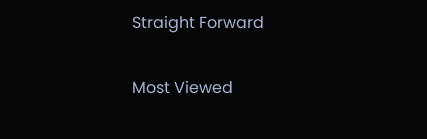Straight Forward

Most Viewed